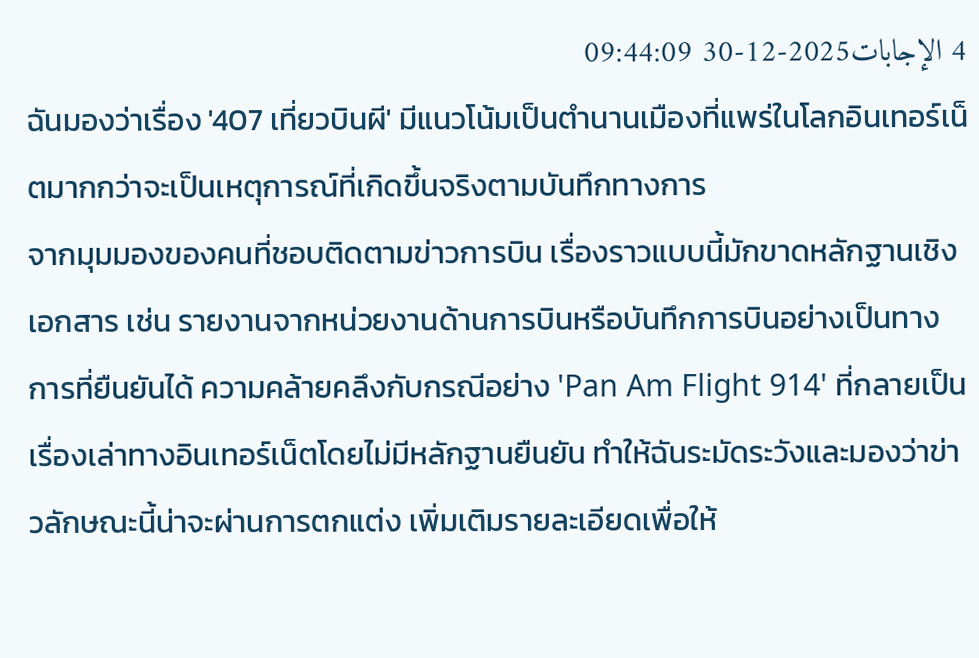4 الإجابات2025-12-30 09:44:09
ฉันมองว่าเรื่อง '407 เที่ยวบินผี' มีแนวโน้มเป็นตำนานเมืองที่แพร่ในโลกอินเทอร์เน็ตมากกว่าจะเป็นเหตุการณ์ที่เกิดขึ้นจริงตามบันทึกทางการ
จากมุมมองของคนที่ชอบติดตามข่าวการบิน เรื่องราวแบบนี้มักขาดหลักฐานเชิงเอกสาร เช่น รายงานจากหน่วยงานด้านการบินหรือบันทึกการบินอย่างเป็นทางการที่ยืนยันได้ ความคล้ายคลึงกับกรณีอย่าง 'Pan Am Flight 914' ที่กลายเป็นเรื่องเล่าทางอินเทอร์เน็ตโดยไม่มีหลักฐานยืนยัน ทำให้ฉันระมัดระวังและมองว่าข่าวลักษณะนี้น่าจะผ่านการตกแต่ง เพิ่มเติมรายละเอียดเพื่อให้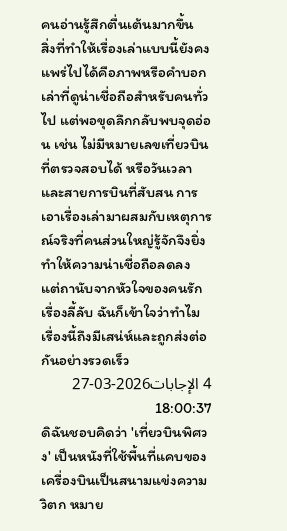คนอ่านรู้สึกตื่นเต้นมากขึ้น
สิ่งที่ทำให้เรื่องเล่าแบบนี้ยังคงแพร่ไปได้คือภาพหรือคำบอกเล่าที่ดูน่าเชื่อถือสำหรับคนทั่วไป แต่พอขุดลึกกลับพบจุดอ่อน เช่น ไม่มีหมายเลขเที่ยวบินที่ตรวจสอบได้ หรือวันเวลาและสายการบินที่สับสน การเอาเรื่องเล่ามาผสมกับเหตุการณ์จริงที่คนส่วนใหญ่รู้จักจึงยิ่งทำให้ความน่าเชื่อถือลดลง แต่ถานับจากหัวใจของคนรักเรื่องลี้ลับ ฉันก็เข้าใจว่าทำไมเรื่องนี้ถึงมีเสน่ห์และถูกส่งต่อกันอย่างรวดเร็ว
4 الإجابات2026-03-27 18:00:37
ดิฉันชอบคิดว่า 'เที่ยวบินพิศวง' เป็นหนังที่ใช้พื้นที่แคบของเครื่องบินเป็นสนามแข่งความวิตก หมาย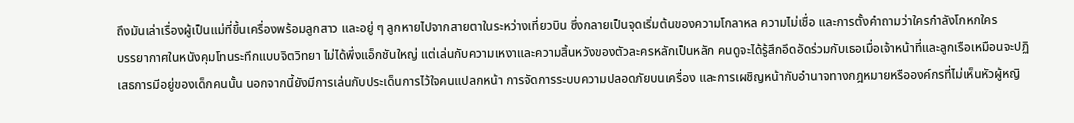ถึงมันเล่าเรื่องผู้เป็นแม่ที่ขึ้นเครื่องพร้อมลูกสาว และอยู่ ๆ ลูกหายไปจากสายตาในระหว่างเที่ยวบิน ซึ่งกลายเป็นจุดเริ่มต้นของความโกลาหล ความไม่เชื่อ และการตั้งคำถามว่าใครกำลังโกหกใคร
บรรยากาศในหนังคุมโทนระทึกแบบจิตวิทยา ไม่ได้พึ่งแอ็กชันใหญ่ แต่เล่นกับความเหงาและความสิ้นหวังของตัวละครหลักเป็นหลัก คนดูจะได้รู้สึกอึดอัดร่วมกับเธอเมื่อเจ้าหน้าที่และลูกเรือเหมือนจะปฏิเสธการมีอยู่ของเด็กคนนั้น นอกจากนี้ยังมีการเล่นกับประเด็นการไว้ใจคนแปลกหน้า การจัดการระบบความปลอดภัยบนเครื่อง และการเผชิญหน้ากับอำนาจทางกฎหมายหรือองค์กรที่ไม่เห็นหัวผู้หญิ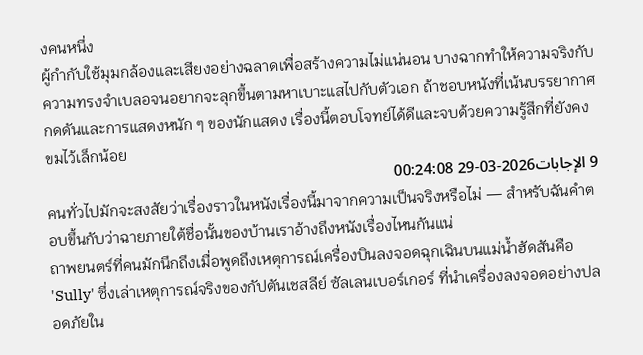งคนหนึ่ง
ผู้กำกับใช้มุมกล้องและเสียงอย่างฉลาดเพื่อสร้างความไม่แน่นอน บางฉากทำให้ความจริงกับความทรงจำเบลอจนอยากจะลุกขึ้นตามหาเบาะแสไปกับตัวเอก ถ้าชอบหนังที่เน้นบรรยากาศกดดันและการแสดงหนัก ๆ ของนักแสดง เรื่องนี้ตอบโจทย์ได้ดีและจบด้วยความรู้สึกที่ยังคงขมไว้เล็กน้อย
9 الإجابات2026-03-29 00:24:08
คนทั่วไปมักจะสงสัยว่าเรื่องราวในหนังเรื่องนี้มาจากความเป็นจริงหรือไม่ — สำหรับฉันคำตอบขึ้นกับว่าฉายภายใต้ชื่อนั้นของบ้านเราอ้างถึงหนังเรื่องไหนกันแน่
ถาพยนตร์ที่คนมักนึกถึงเมื่อพูดถึงเหตุการณ์เครื่องบินลงจอดฉุกเฉินบนแม่น้ำฮัดสันคือ 'Sully' ซึ่งเล่าเหตุการณ์จริงของกัปตันเชสลีย์ ซัลเลนเบอร์เกอร์ ที่นำเครื่องลงจอดอย่างปลอดภัยใน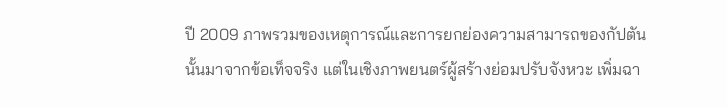ปี 2009 ภาพรวมของเหตุการณ์และการยกย่องความสามารถของกัปตันนั้นมาจากข้อเท็จจริง แต่ในเชิงภาพยนตร์ผู้สร้างย่อมปรับจังหวะ เพิ่มฉา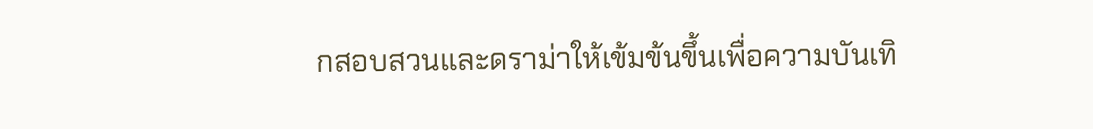กสอบสวนและดราม่าให้เข้มข้นขึ้นเพื่อความบันเทิ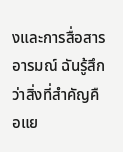งและการสื่อสารอารมณ์ ฉันรู้สึกว่าสิ่งที่สำคัญคือแย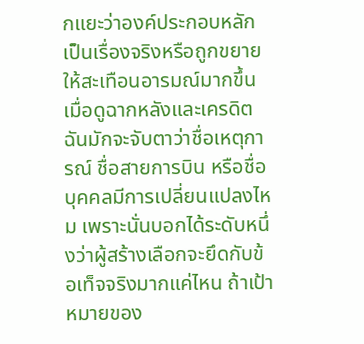กแยะว่าองค์ประกอบหลักเป็นเรื่องจริงหรือถูกขยายให้สะเทือนอารมณ์มากขึ้น
เมื่อดูฉากหลังและเครดิต ฉันมักจะจับตาว่าชื่อเหตุการณ์ ชื่อสายการบิน หรือชื่อบุคคลมีการเปลี่ยนแปลงไหม เพราะนั่นบอกได้ระดับหนึ่งว่าผู้สร้างเลือกจะยึดกับข้อเท็จจริงมากแค่ไหน ถ้าเป้าหมายของ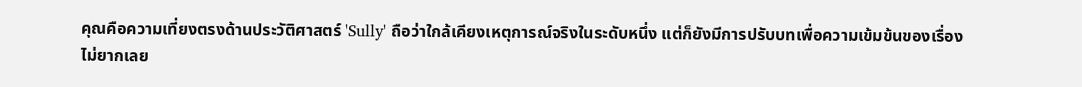คุณคือความเที่ยงตรงด้านประวัติศาสตร์ 'Sully' ถือว่าใกล้เคียงเหตุการณ์จริงในระดับหนึ่ง แต่ก็ยังมีการปรับบทเพื่อความเข้มข้นของเรื่อง ไม่ยากเลย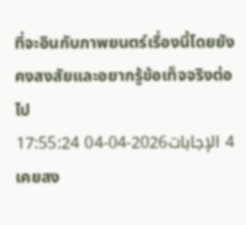ที่จะอินกับภาพยนตร์เรื่องนี้โดยยังคงสงสัยและอยากรู้ข้อเท็จจริงต่อไป
4 الإجابات2026-04-04 17:55:24
เคยสง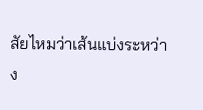สัยไหมว่าเส้นแบ่งระหว่าง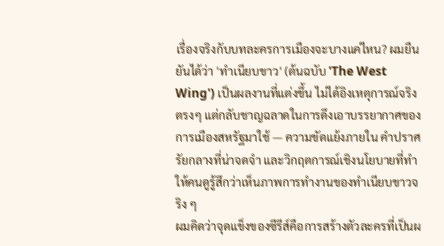เรื่องจริงกับบทละครการเมืองจะบางแค่ไหน? ผมยืนยันได้ว่า 'ทำเนียบขาว' (ต้นฉบับ 'The West Wing') เป็นผลงานที่แต่งขึ้น ไม่ได้อิงเหตุการณ์จริงตรงๆ แต่กลับชาญฉลาดในการดึงเอาบรรยากาศของการเมืองสหรัฐมาใช้ — ความขัดแย้งภายใน คำปราศรัยกลางที่น่าจดจำ และวิกฤตการณ์เชิงนโยบายที่ทำให้คนดูรู้สึกว่าเห็นภาพการทำงานของทำเนียบขาวจริง ๆ
ผมคิดว่าจุดแข็งของซีรีส์คือการสร้างตัวละครที่เป็นผ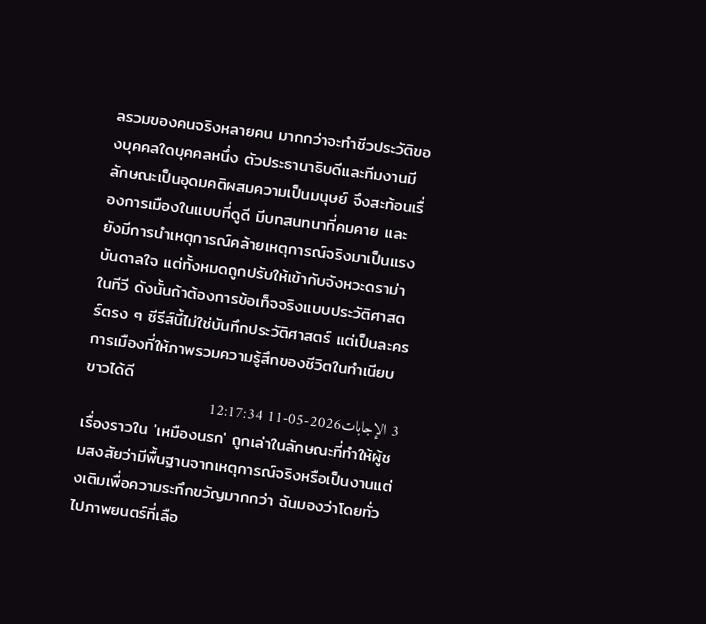ลรวมของคนจริงหลายคน มากกว่าจะทำชีวประวัติของบุคคลใดบุคคลหนึ่ง ตัวประธานาธิบดีและทีมงานมีลักษณะเป็นอุดมคติผสมความเป็นมนุษย์ จึงสะท้อนเรื่องการเมืองในแบบที่ดูดี มีบทสนทนาที่คมคาย และยังมีการนำเหตุการณ์คล้ายเหตุการณ์จริงมาเป็นแรงบันดาลใจ แต่ทั้งหมดถูกปรับให้เข้ากับจังหวะดราม่าในทีวี ดังนั้นถ้าต้องการข้อเท็จจริงแบบประวัติศาสตร์ตรง ๆ ซีรีส์นี้ไม่ใช่บันทึกประวัติศาสตร์ แต่เป็นละครการเมืองที่ให้ภาพรวมความรู้สึกของชีวิตในทำเนียบขาวได้ดี
3 الإجابات2026-05-11 12:17:34
เรื่องราวใน 'เหมืองนรก' ถูกเล่าในลักษณะที่ทำให้ผู้ชมสงสัยว่ามีพื้นฐานจากเหตุการณ์จริงหรือเป็นงานแต่งเติมเพื่อความระทึกขวัญมากกว่า ฉันมองว่าโดยทั่วไปภาพยนตร์ที่เลือ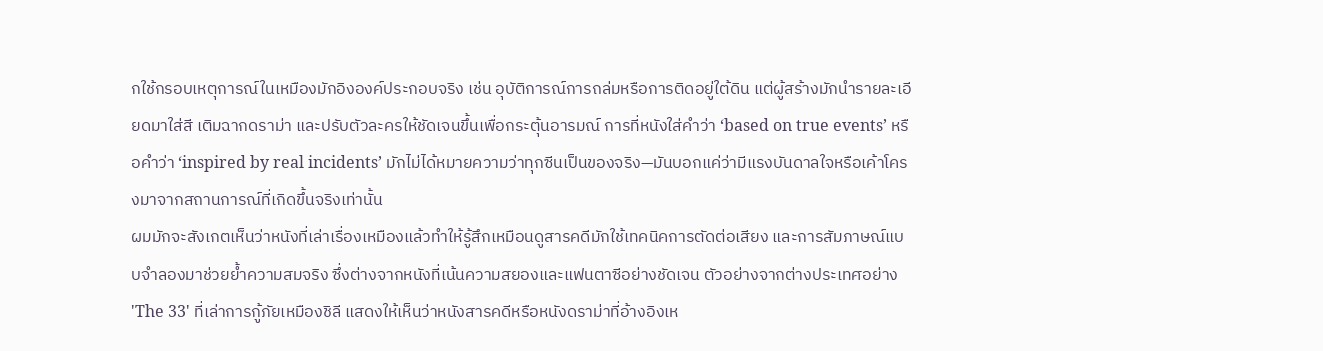กใช้กรอบเหตุการณ์ในเหมืองมักอิงองค์ประกอบจริง เช่น อุบัติการณ์การถล่มหรือการติดอยู่ใต้ดิน แต่ผู้สร้างมักนำรายละเอียดมาใส่สี เติมฉากดราม่า และปรับตัวละครให้ชัดเจนขึ้นเพื่อกระตุ้นอารมณ์ การที่หนังใส่คำว่า ‘based on true events’ หรือคำว่า ‘inspired by real incidents’ มักไม่ได้หมายความว่าทุกซีนเป็นของจริง—มันบอกแค่ว่ามีแรงบันดาลใจหรือเค้าโครงมาจากสถานการณ์ที่เกิดขึ้นจริงเท่านั้น
ผมมักจะสังเกตเห็นว่าหนังที่เล่าเรื่องเหมืองแล้วทำให้รู้สึกเหมือนดูสารคดีมักใช้เทคนิคการตัดต่อเสียง และการสัมภาษณ์แบบจำลองมาช่วยย้ำความสมจริง ซึ่งต่างจากหนังที่เน้นความสยองและแฟนตาซีอย่างชัดเจน ตัวอย่างจากต่างประเทศอย่าง 'The 33' ที่เล่าการกู้ภัยเหมืองชิลี แสดงให้เห็นว่าหนังสารคดีหรือหนังดราม่าที่อ้างอิงเห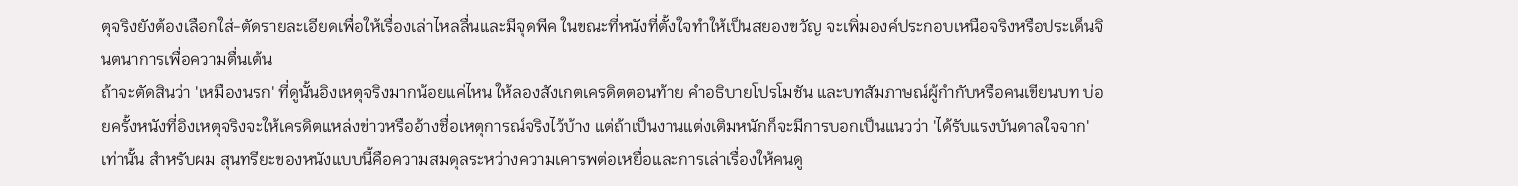ตุจริงยังต้องเลือกใส่-ตัดรายละเอียดเพื่อให้เรื่องเล่าไหลลื่นและมีจุดพีค ในขณะที่หนังที่ตั้งใจทำให้เป็นสยองขวัญ จะเพิ่มองค์ประกอบเหนือจริงหรือประเด็นจินตนาการเพื่อความตื่นเต้น
ถ้าจะตัดสินว่า 'เหมืองนรก' ที่ดูนั้นอิงเหตุจริงมากน้อยแค่ไหน ให้ลองสังเกตเครดิตตอนท้าย คำอธิบายโปรโมชัน และบทสัมภาษณ์ผู้กำกับหรือคนเขียนบท บ่อยครั้งหนังที่อิงเหตุจริงจะให้เครดิตแหล่งข่าวหรืออ้างชื่อเหตุการณ์จริงไว้บ้าง แต่ถ้าเป็นงานแต่งเติมหนักก็จะมีการบอกเป็นแนวว่า 'ได้รับแรงบันดาลใจจาก' เท่านั้น สำหรับผม สุนทรียะของหนังแบบนี้คือความสมดุลระหว่างความเคารพต่อเหยื่อและการเล่าเรื่องให้คนดู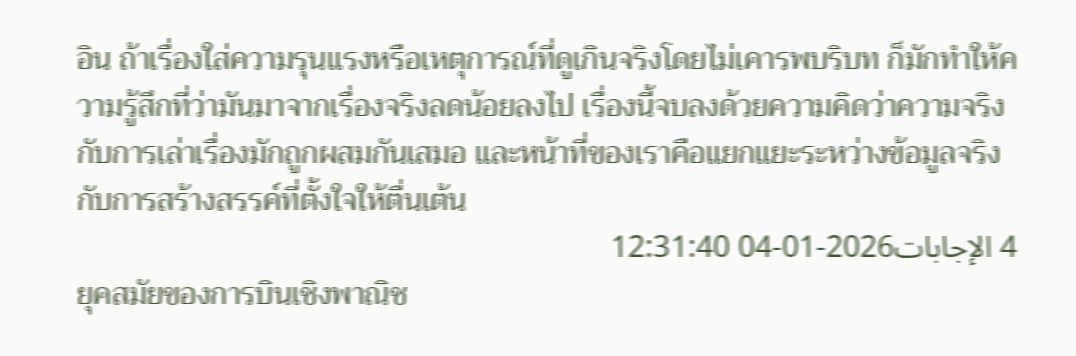อิน ถ้าเรื่องใส่ความรุนแรงหรือเหตุการณ์ที่ดูเกินจริงโดยไม่เคารพบริบท ก็มักทำให้ความรู้สึกที่ว่ามันมาจากเรื่องจริงลดน้อยลงไป เรื่องนี้จบลงด้วยความคิดว่าความจริงกับการเล่าเรื่องมักถูกผสมกันเสมอ และหน้าที่ของเราคือแยกแยะระหว่างข้อมูลจริงกับการสร้างสรรค์ที่ตั้งใจให้ตื่นเต้น
4 الإجابات2026-01-04 12:31:40
ยุคสมัยของการบินเชิงพาณิช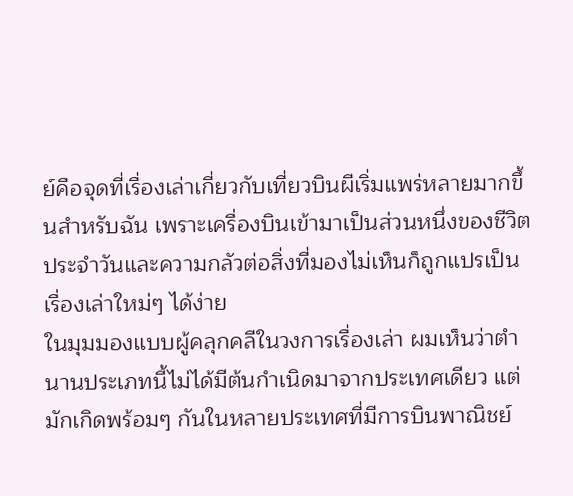ย์คือจุดที่เรื่องเล่าเกี่ยวกับเที่ยวบินผีเริ่มแพร่หลายมากขึ้นสำหรับฉัน เพราะเครื่องบินเข้ามาเป็นส่วนหนึ่งของชีวิตประจำวันและความกลัวต่อสิ่งที่มองไม่เห็นก็ถูกแปรเป็นเรื่องเล่าใหม่ๆ ได้ง่าย
ในมุมมองแบบผู้คลุกคลีในวงการเรื่องเล่า ผมเห็นว่าตำนานประเภทนี้ไม่ได้มีต้นกำเนิดมาจากประเทศเดียว แต่มักเกิดพร้อมๆ กันในหลายประเทศที่มีการบินพาณิชย์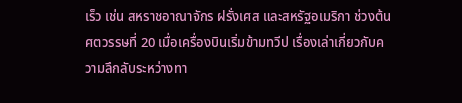เร็ว เช่น สหราชอาณาจักร ฝรั่งเศส และสหรัฐอเมริกา ช่วงต้นศตวรรษที่ 20 เมื่อเครื่องบินเริ่มข้ามทวีป เรื่องเล่าเกี่ยวกับความลึกลับระหว่างทา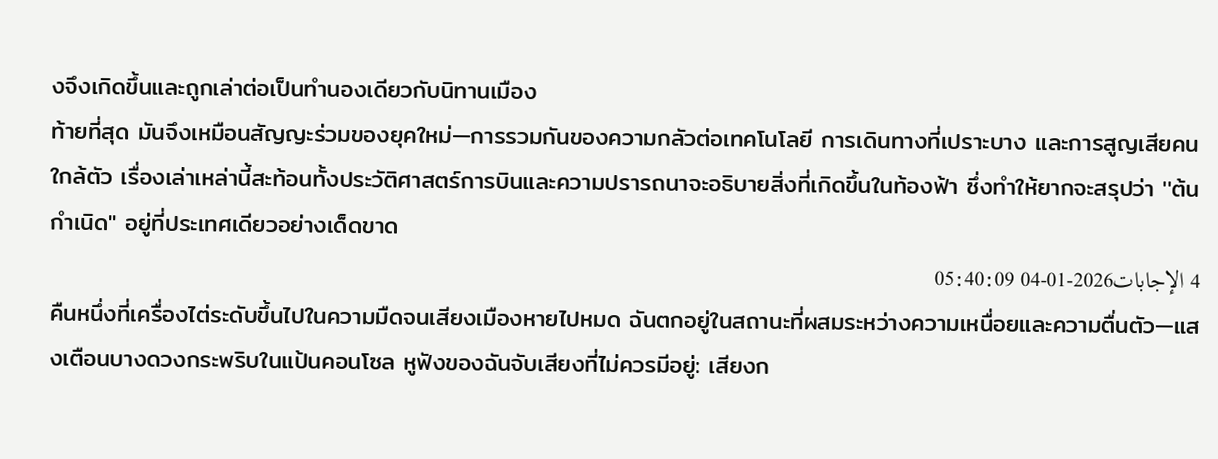งจึงเกิดขึ้นและถูกเล่าต่อเป็นทำนองเดียวกับนิทานเมือง
ท้ายที่สุด มันจึงเหมือนสัญญะร่วมของยุคใหม่—การรวมกันของความกลัวต่อเทคโนโลยี การเดินทางที่เปราะบาง และการสูญเสียคนใกล้ตัว เรื่องเล่าเหล่านี้สะท้อนทั้งประวัติศาสตร์การบินและความปรารถนาจะอธิบายสิ่งที่เกิดขึ้นในท้องฟ้า ซึ่งทำให้ยากจะสรุปว่า ''ต้นกำเนิด'' อยู่ที่ประเทศเดียวอย่างเด็ดขาด
4 الإجابات2026-01-04 05:40:09
คืนหนึ่งที่เครื่องไต่ระดับขึ้นไปในความมืดจนเสียงเมืองหายไปหมด ฉันตกอยู่ในสถานะที่ผสมระหว่างความเหนื่อยและความตื่นตัว—แสงเตือนบางดวงกระพริบในแป้นคอนโซล หูฟังของฉันจับเสียงที่ไม่ควรมีอยู่: เสียงก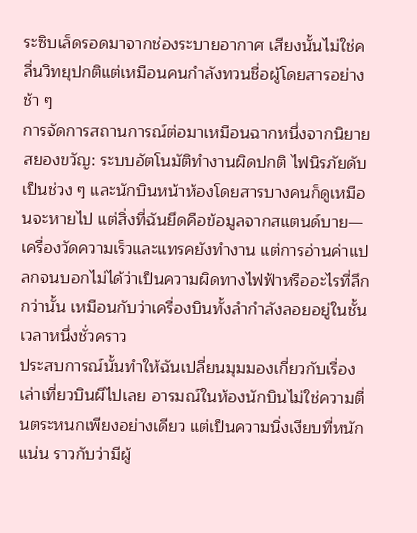ระซิบเล็ดรอดมาจากช่องระบายอากาศ เสียงนั้นไม่ใช่คลื่นวิทยุปกติแต่เหมือนคนกำลังทวนชื่อผู้โดยสารอย่างช้า ๆ
การจัดการสถานการณ์ต่อมาเหมือนฉากหนึ่งจากนิยายสยองขวัญ: ระบบอัตโนมัติทำงานผิดปกติ ไฟนิรภัยดับเป็นช่วง ๆ และนักบินหน้าห้องโดยสารบางคนก็ดูเหมือนจะหายไป แต่สิ่งที่ฉันยึดคือข้อมูลจากสแตนด์บาย—เครื่องวัดความเร็วและแทรคยังทำงาน แต่การอ่านค่าแปลกจนบอกไม่ได้ว่าเป็นความผิดทางไฟฟ้าหรืออะไรที่ลึกกว่านั้น เหมือนกับว่าเครื่องบินทั้งลำกำลังลอยอยู่ในชั้นเวลาหนึ่งชั่วคราว
ประสบการณ์นั้นทำให้ฉันเปลี่ยนมุมมองเกี่ยวกับเรื่องเล่าเที่ยวบินผีไปเลย อารมณ์ในห้องนักบินไม่ใช่ความตื่นตระหนกเพียงอย่างเดียว แต่เป็นความนิ่งเงียบที่หนักแน่น ราวกับว่ามีผู้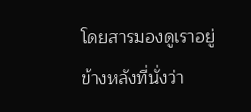โดยสารมองดูเราอยู่ข้างหลังที่นั่งว่า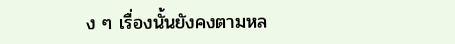ง ๆ เรื่องนั้นยังคงตามหล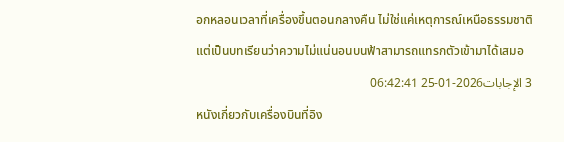อกหลอนเวลาที่เครื่องขึ้นตอนกลางคืน ไม่ใช่แค่เหตุการณ์เหนือธรรมชาติ แต่เป็นบทเรียนว่าความไม่แน่นอนบนฟ้าสามารถแทรกตัวเข้ามาได้เสมอ
3 الإجابات2026-01-25 06:42:41
หนังเกี่ยวกับเครื่องบินที่อิง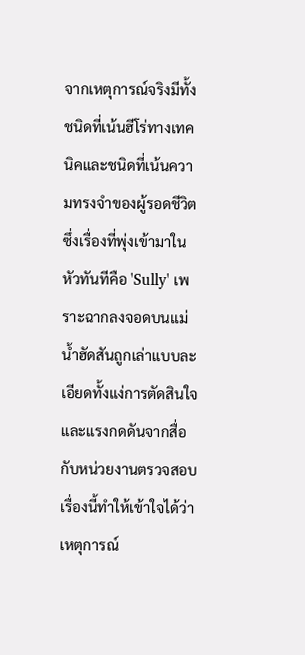จากเหตุการณ์จริงมีทั้งชนิดที่เน้นฮีโร่ทางเทคนิคและชนิดที่เน้นความทรงจำของผู้รอดชีวิต ซึ่งเรื่องที่พุ่งเข้ามาในหัวทันทีคือ 'Sully' เพราะฉากลงจอดบนแม่น้ำฮัดสันถูกเล่าแบบละเอียดทั้งแง่การตัดสินใจและแรงกดดันจากสื่อกับหน่วยงานตรวจสอบ เรื่องนี้ทำให้เข้าใจได้ว่าเหตุการณ์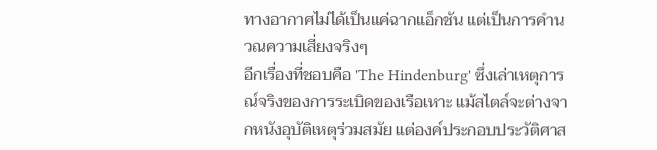ทางอากาศไม่ได้เป็นแค่ฉากแอ็กชัน แต่เป็นการคำนวณความเสี่ยงจริงๆ
อีกเรื่องที่ชอบคือ 'The Hindenburg' ซึ่งเล่าเหตุการณ์จริงของการระเบิดของเรือเหาะ แม้สไตล์จะต่างจากหนังอุบัติเหตุร่วมสมัย แต่องค์ประกอบประวัติศาส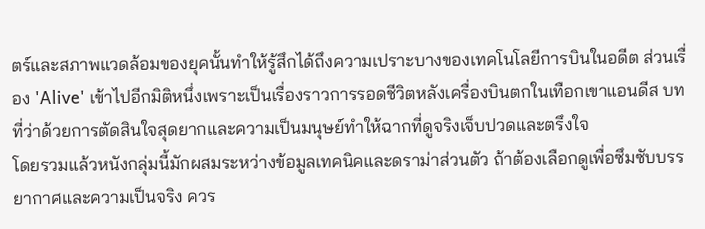ตร์และสภาพแวดล้อมของยุคนั้นทำให้รู้สึกได้ถึงความเปราะบางของเทคโนโลยีการบินในอดีต ส่วนเรื่อง 'Alive' เข้าไปอีกมิติหนึ่งเพราะเป็นเรื่องราวการรอดชีวิตหลังเครื่องบินตกในเทือกเขาแอนดีส บทที่ว่าด้วยการตัดสินใจสุดยากและความเป็นมนุษย์ทำให้ฉากที่ดูจริงเจ็บปวดและตรึงใจ
โดยรวมแล้วหนังกลุ่มนี้มักผสมระหว่างข้อมูลเทคนิคและดราม่าส่วนตัว ถ้าต้องเลือกดูเพื่อซึมซับบรรยากาศและความเป็นจริง ควร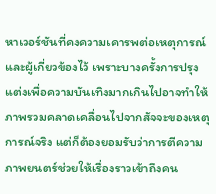หาเวอร์ชันที่คงความเคารพต่อเหตุการณ์และผู้เกี่ยวข้องไว้ เพราะบางครั้งการปรุงแต่งเพื่อความบันเทิงมากเกินไปอาจทำให้ภาพรวมคลาดเคลื่อนไปจากสัจจะของเหตุการณ์จริง แต่ก็ต้องยอมรับว่าการตีความภาพยนตร์ช่วยให้เรื่องราวเข้าถึงคน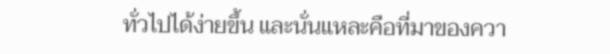ทั่วไปได้ง่ายขึ้น และนั่นแหละคือที่มาของควา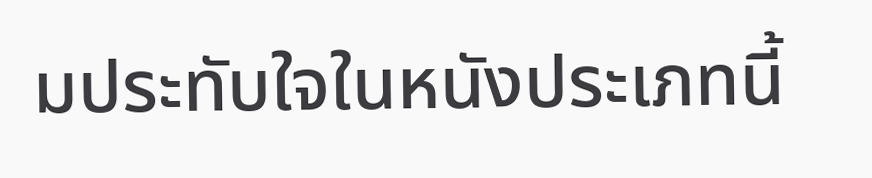มประทับใจในหนังประเภทนี้